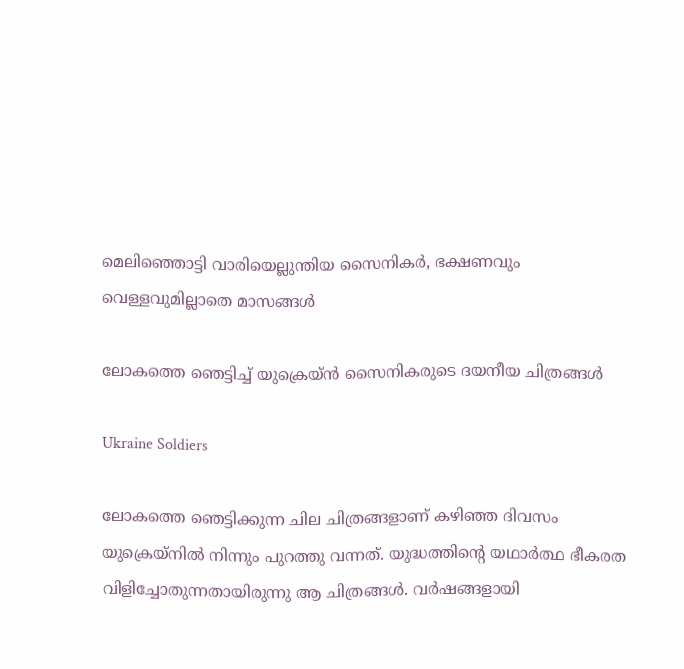മെലിഞ്ഞൊട്ടി വാരിയെല്ലുന്തിയ സൈനികര്‍, ഭക്ഷണവും വെള്ളവുമില്ലാതെ മാസങ്ങള്‍

ലോകത്തെ ഞെട്ടിച്ച് യുക്രെയ്ന്‍ സൈനികരുടെ ദയനീയ ചിത്രങ്ങള്‍

Ukraine Soldiers

ലോകത്തെ ഞെട്ടിക്കുന്ന ചില ചിത്രങ്ങളാണ് കഴിഞ്ഞ ദിവസം യുക്രെയ്‌നില്‍ നിന്നും പുറത്തു വന്നത്. യുദ്ധത്തിന്റെ യഥാര്‍ത്ഥ ഭീകരത വിളിച്ചോതുന്നതായിരുന്നു ആ ചിത്രങ്ങള്‍. വര്‍ഷങ്ങളായി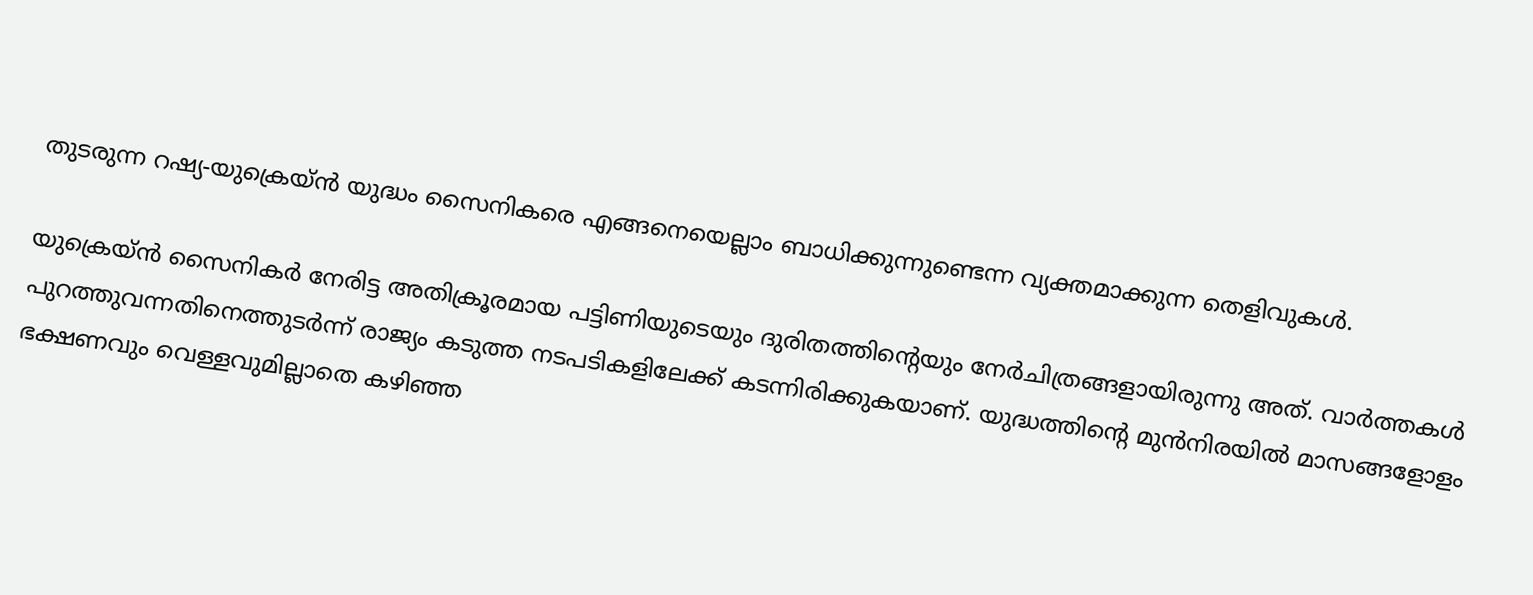തുടരുന്ന റഷ്യ-യുക്രെയ്ന്‍ യുദ്ധം സൈനികരെ എങ്ങനെയെല്ലാം ബാധിക്കുന്നുണ്ടെന്ന വ്യക്തമാക്കുന്ന തെളിവുകള്‍.

യുക്രെയ്ന്‍ സൈനികര്‍ നേരിട്ട അതിക്രൂരമായ പട്ടിണിയുടെയും ദുരിതത്തിന്റെയും നേര്‍ചിത്രങ്ങളായിരുന്നു അത്. വാര്‍ത്തകള്‍ പുറത്തുവന്നതിനെത്തുടര്‍ന്ന് രാജ്യം കടുത്ത നടപടികളിലേക്ക് കടന്നിരിക്കുകയാണ്. യുദ്ധത്തിന്റെ മുന്‍നിരയില്‍ മാസങ്ങളോളം ഭക്ഷണവും വെള്ളവുമില്ലാതെ കഴിഞ്ഞ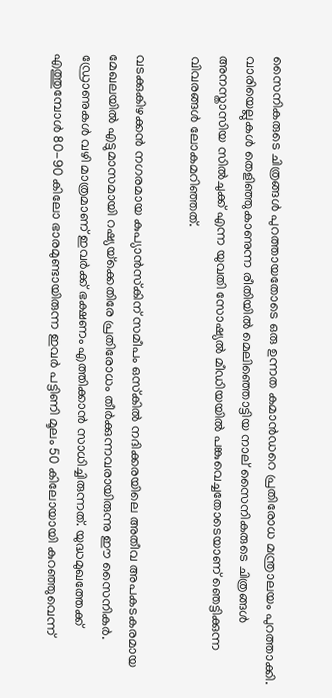സൈനികരുടെ ചിത്രങ്ങള്‍ പുറത്തായതോടെ ഒരു ഉന്നത കമാന്‍ഡറെ പ്രതിരോധ മന്ത്രാലയം പുറത്താക്കി. വാരിയെല്ലുകള്‍ തെളിഞ്ഞുകാണുന്ന രീതിയില്‍ മെലിഞ്ഞൊട്ടിയ നാല് സൈനികരുടെ ചിത്രങ്ങള്‍ അനസ്താസിയ സില്‍ചുക്ക് എന്ന യുവതി സോഷ്യല്‍ മീഡിയയില്‍ പങ്കുവെച്ചതോടെയാണ് ഞെട്ടിക്കുന്ന വിവരങ്ങള്‍ ലോകമറിഞ്ഞത്.

വടക്കുകിഴക്കന്‍ നഗരമായ കുപ്യാന്‍സ്‌കിന് സമീപം ഒസ്‌കില്‍ നദിക്കരയിലെ അതീവ അപകടകരമായ മേഖലയില്‍ എട്ടുമാസമായി റഷ്യയ്‌ക്കെതിരേ പ്രതിരോധം തീര്‍ക്കുന്നവരായിരുന്നു ഈ സൈനികര്‍. ഡ്രോണുകള്‍ വഴി മാത്രമാണ് ഇവര്‍ക്ക് ഭക്ഷണം എത്തിക്കാന്‍ സാധിച്ചിരുന്നത്. യുദ്ധമുഖത്തേക്ക് എത്തുമ്പോള്‍ 80-90 കിലോ ഭാരമുണ്ടായിരുന്ന ഇവര്‍ പട്ടിണി മൂലം 50 കിലോയായി കുറഞ്ഞുവെന്ന്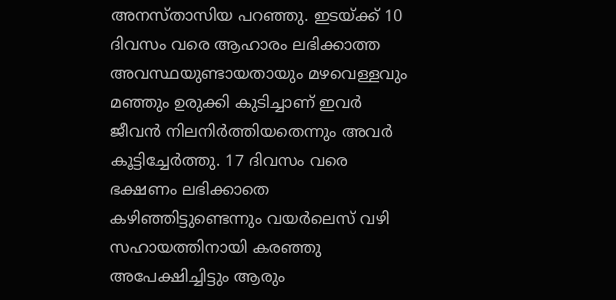അനസ്താസിയ പറഞ്ഞു. ഇടയ്ക്ക് 10 ദിവസം വരെ ആഹാരം ലഭിക്കാത്ത അവസ്ഥയുണ്ടായതായും മഴവെള്ളവും മഞ്ഞും ഉരുക്കി കുടിച്ചാണ് ഇവര്‍ ജീവന്‍ നിലനിര്‍ത്തിയതെന്നും അവര്‍ കൂട്ടിച്ചേര്‍ത്തു. 17 ദിവസം വരെ ഭക്ഷണം ലഭിക്കാതെ കഴിഞ്ഞിട്ടുണ്ടെന്നും വയര്‍ലെസ് വഴി സഹായത്തിനായി കരഞ്ഞു അപേക്ഷിച്ചിട്ടും ആരും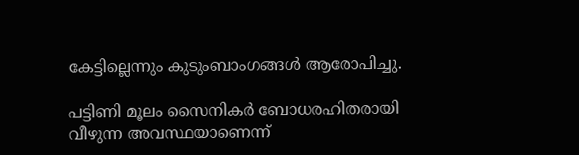കേട്ടില്ലെന്നും കുടുംബാംഗങ്ങള്‍ ആരോപിച്ചു.

പട്ടിണി മൂലം സൈനികര്‍ ബോധരഹിതരായി വീഴുന്ന അവസ്ഥയാണെന്ന്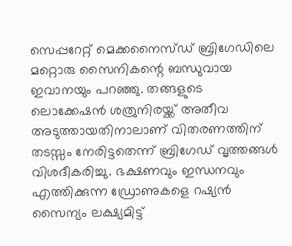സെപ്പറേറ്റ് മെക്കനൈസ്ഡ് ബ്രിഗേഡിലെ മറ്റൊരു സൈനികന്റെ ബന്ധുവായ ഇവാനയും പറഞ്ഞു. തങ്ങളുടെ ലൊക്കേഷന്‍ ശത്രുനിരയ്ക്ക് അതീവ അടുത്തായതിനാലാണ് വിതരണത്തിന് തടസ്സം നേരിട്ടതെന്ന് ബ്രിഗേഡ് വൃത്തങ്ങള്‍ വിശദീകരിച്ചു. ഭക്ഷണവും ഇന്ധനവും എത്തിക്കുന്ന ഡ്രോണുകളെ റഷ്യന്‍ സൈന്യം ലക്ഷ്യമിട്ട്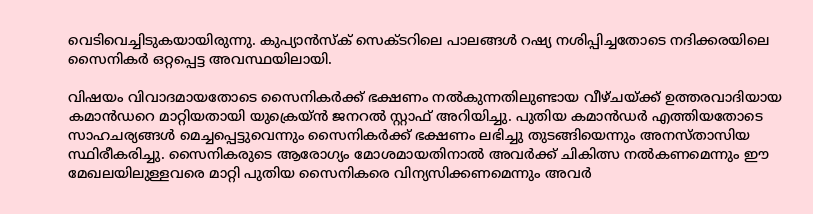വെടിവെച്ചിടുകയായിരുന്നു. കുപ്യാന്‍സ്‌ക് സെക്ടറിലെ പാലങ്ങള്‍ റഷ്യ നശിപ്പിച്ചതോടെ നദിക്കരയിലെ സൈനികര്‍ ഒറ്റപ്പെട്ട അവസ്ഥയിലായി.

വിഷയം വിവാദമായതോടെ സൈനികര്‍ക്ക് ഭക്ഷണം നല്‍കുന്നതിലുണ്ടായ വീഴ്ചയ്ക്ക് ഉത്തരവാദിയായ കമാന്‍ഡറെ മാറ്റിയതായി യുക്രെയ്ന്‍ ജനറല്‍ സ്റ്റാഫ് അറിയിച്ചു. പുതിയ കമാന്‍ഡര്‍ എത്തിയതോടെ സാഹചര്യങ്ങള്‍ മെച്ചപ്പെട്ടുവെന്നും സൈനികര്‍ക്ക് ഭക്ഷണം ലഭിച്ചു തുടങ്ങിയെന്നും അനസ്താസിയ സ്ഥിരീകരിച്ചു. സൈനികരുടെ ആരോഗ്യം മോശമായതിനാല്‍ അവര്‍ക്ക് ചികിത്സ നല്‍കണമെന്നും ഈ മേഖലയിലുള്ളവരെ മാറ്റി പുതിയ സൈനികരെ വിന്യസിക്കണമെന്നും അവര്‍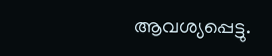ആവശ്യപ്പെട്ടു.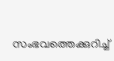സംഭവത്തെക്കുറിച്ച്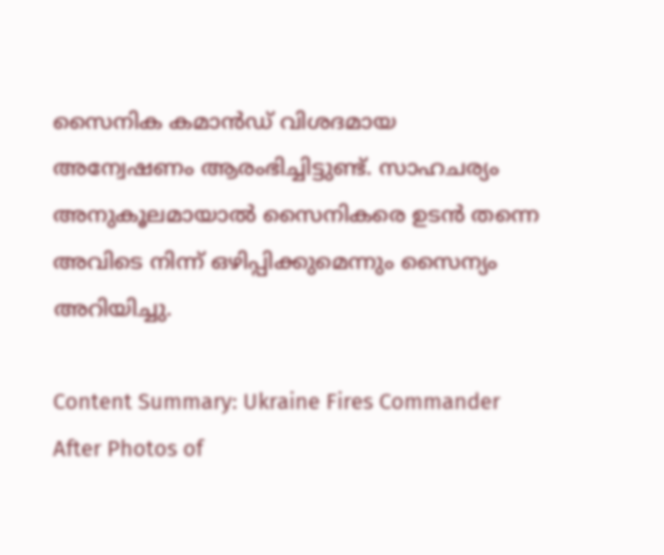സൈനിക കമാന്‍ഡ് വിശദമായ അന്വേഷണം ആരംഭിച്ചിട്ടുണ്ട്. സാഹചര്യം അനുകൂലമായാല്‍ സൈനികരെ ഉടന്‍ തന്നെ അവിടെ നിന്ന് ഒഴിപ്പിക്കുമെന്നും സൈന്യം അറിയിച്ചു.

Content Summary: Ukraine Fires Commander After Photos of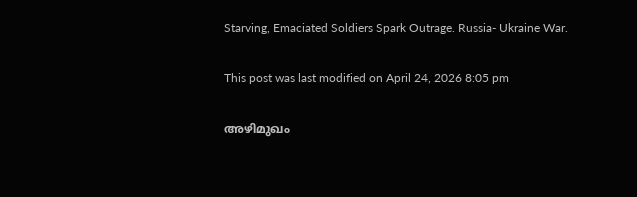Starving, Emaciated Soldiers Spark Outrage. Russia- Ukraine War.

This post was last modified on April 24, 2026 8:05 pm

അഴിമുഖം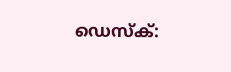ഡെസ്‌ക്: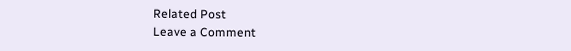Related Post
Leave a Comment